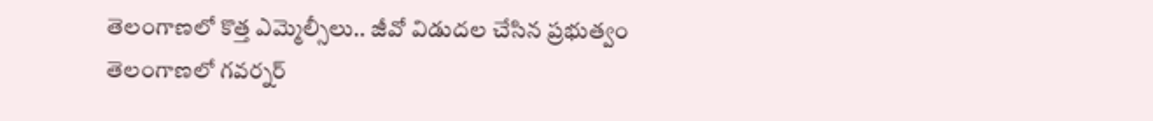తెలంగాణలో కొత్త ఎమ్మెల్సీలు.. జీవో విడుదల చేసిన ప్రభుత్వం
తెలంగాణలో గవర్నర్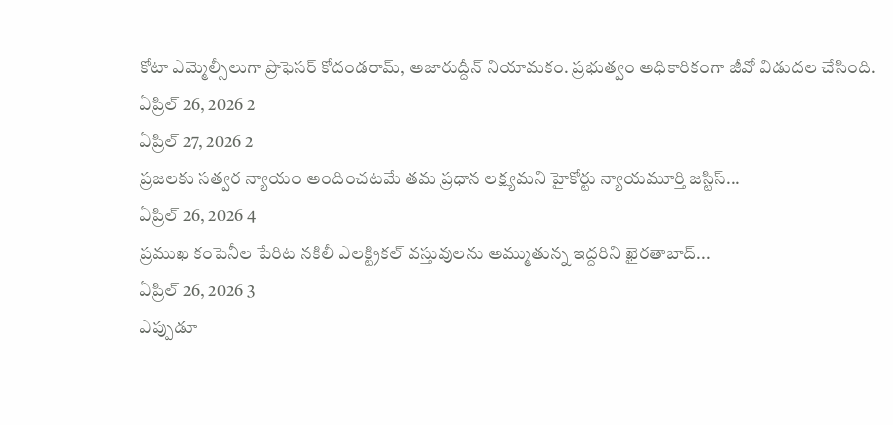కోటా ఎమ్మెల్సీలుగా ప్రొఫెసర్ కోదండరామ్, అజారుద్దీన్ నియామకం. ప్రభుత్వం అధికారికంగా జీవో విడుదల చేసింది.
ఏప్రిల్ 26, 2026 2
ఏప్రిల్ 27, 2026 2
ప్రజలకు సత్వర న్యాయం అందించటమే తమ ప్రధాన లక్ష్యమని హైకోర్టు న్యాయమూర్తి జస్టిస్...
ఏప్రిల్ 26, 2026 4
ప్రముఖ కంపెనీల పేరిట నకిలీ ఎలక్ట్రికల్ వస్తువులను అమ్ముతున్న ఇద్దరిని ఖైరతాబాద్...
ఏప్రిల్ 26, 2026 3
ఎప్పుడూ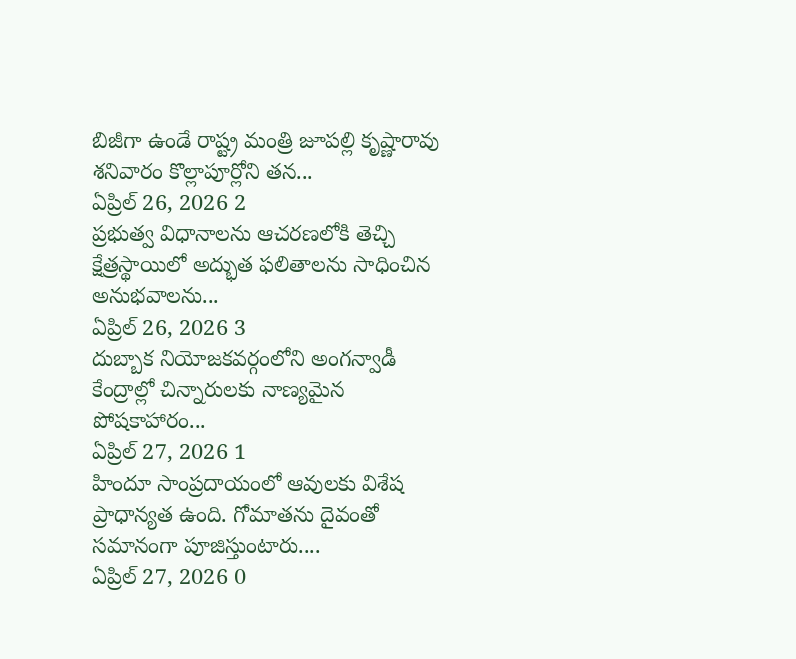బిజీగా ఉండే రాష్ట్ర మంత్రి జూపల్లి కృష్ణారావు శనివారం కొల్లాపూర్లోని తన...
ఏప్రిల్ 26, 2026 2
ప్రభుత్వ విధానాలను ఆచరణలోకి తెచ్చి క్షేత్రస్థాయిలో అద్భుత ఫలితాలను సాధించిన అనుభవాలను...
ఏప్రిల్ 26, 2026 3
దుబ్బాక నియోజకవర్గంలోని అంగన్వాడీ కేంద్రాల్లో చిన్నారులకు నాణ్యమైన పోషకాహారం...
ఏప్రిల్ 27, 2026 1
హిందూ సాంప్రదాయంలో ఆవులకు విశేష ప్రాధాన్యత ఉంది. గోమాతను దైవంతో సమానంగా పూజిస్తుంటారు....
ఏప్రిల్ 27, 2026 0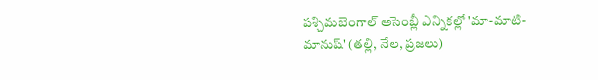పశ్చిమబెంగాల్ అసెంబ్లీ ఎన్నికల్లో 'మా-మాటి-మానుష్' (తల్లి, నేల, ప్రజలు)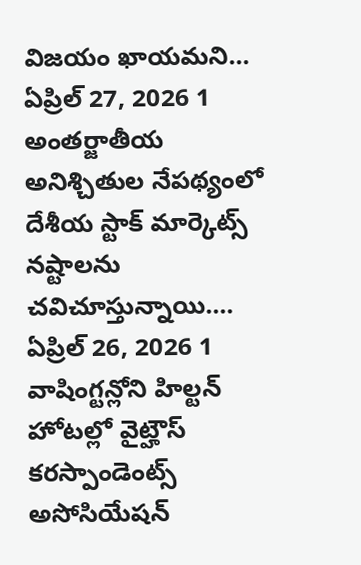విజయం ఖాయమని...
ఏప్రిల్ 27, 2026 1
అంతర్జాతీయ అనిశ్చితుల నేపథ్యంలో దేశీయ స్టాక్ మార్కెట్స్ నష్టాలను చవిచూస్తున్నాయి....
ఏప్రిల్ 26, 2026 1
వాషింగ్టన్లోని హిల్టన్ హోటల్లో వైట్హౌస్ కరస్పాండెంట్స్ అసోసియేషన్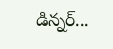డిన్నర్...